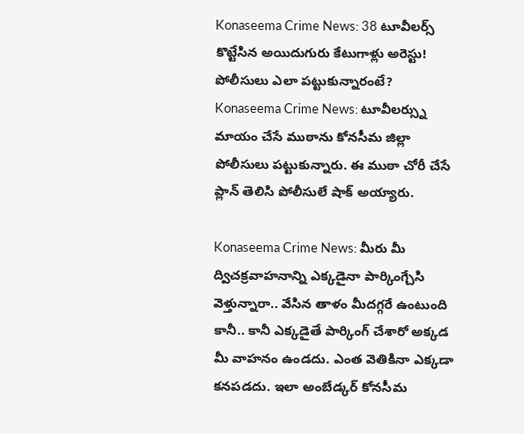Konaseema Crime News: 38 టూవీలర్స్ కొట్టేసిన అయిదుగురు కేటుగాళ్లు అరెస్టు! పోలీసులు ఎలా పట్టుకున్నారంటే?
Konaseema Crime News: టూవీలర్స్ను మాయం చేసే ముఠాను కోనసీమ జిల్లా పోలీసులు పట్టుకున్నారు. ఈ ముఠా చోరీ చేసే ప్లాన్ తెలిసి పోలీసులే షాక్ అయ్యారు.

Konaseema Crime News: మీరు మీ ద్విచక్రవాహనాన్ని ఎక్కడైనా పార్కింగ్చేసి వెళ్తున్నారా.. వేసిన తాళం మీదగ్గరే ఉంటుంది కానీ.. కానీ ఎక్కడైతే పార్కింగ్ చేశారో అక్కడ మీ వాహనం ఉండదు. ఎంత వెతికినా ఎక్కడా కనపడదు. ఇలా అంబేడ్కర్ కోనసీమ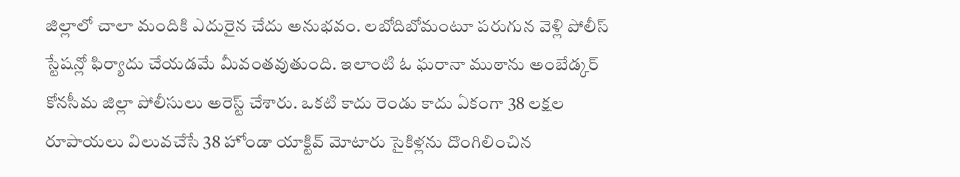జిల్లాలో చాలా మందికి ఎదురైన చేదు అనుభవం. లబోదిబోమంటూ పరుగున వెళ్లి పోలీస్ స్టేషన్లో ఫిర్యాదు చేయడమే మీవంతవుతుంది. ఇలాంటి ఓ ఘరానా ముఠాను అంబేడ్కర్ కోనసీమ జిల్లా పోలీసులు అరెస్ట్ చేశారు. ఒకటి కాదు రెండు కాదు ఏకంగా 38 లక్షల రూపాయలు విలువచేసే 38 హోండా యాక్టివ్ మోటారు సైకిళ్లను దొంగిలించిన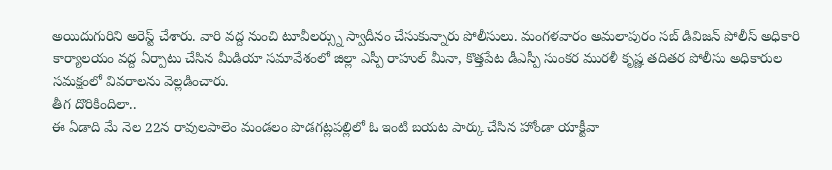అయిదుగురిని అరెస్ట్ చేశారు. వారి వద్ద నుంచి టూవీలర్స్ను స్వాదీనం చేసుకున్నారు పోలీసులు. మంగళవారం అమలాపురం సబ్ డివిజన్ పోలీస్ అధికారి కార్యాలయం వద్ద ఏర్పాటు చేసిన మీడియా సమావేశంలో జిల్లా ఎస్పీ రాహుల్ మీనా, కొత్తపేట డీఎస్పీ సుంకర మురళీ కృష్ణ తదితర పోలీసు అధికారుల సమక్షంలో వివరాలను వెల్లడించారు.
తీగ దొరికిందిలా..
ఈ ఏడాది మే నెల 22న రావులపాలెం మండలం పొడగట్లపల్లిలో ఓ ఇంటి బయట పార్కు చేసిన హోండా యాక్టీవా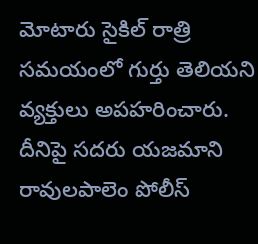మోటారు సైకిల్ రాత్రి సమయంలో గుర్తు తెలియని వ్యక్తులు అపహరించారు. దీనిపై సదరు యజమాని రావులపాలెం పోలీస్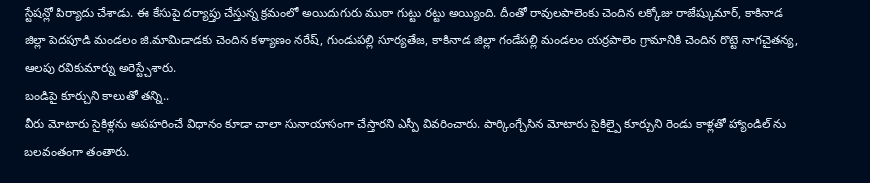స్టేషన్లో పిర్యాదు చేశాడు. ఈ కేసుపై దర్యాప్తు చేస్తున్న క్రమంలో అయిదుగురు ముఠా గుట్టు రట్టు అయ్యింది. దీంతో రావులపాలెంకు చెందిన లక్కోజు రాజేష్కుమార్, కాకినాడ జిల్లా పెదపూడి మండలం జి.మామిడాడకు చెందిన కళ్యాణం నరేష్, గుండుపల్లి సూర్యతేజ, కాకినాడ జిల్లా గండేపల్లి మండలం యర్రపాలెం గ్రామానికి చెందిన రొట్టె నాగచైతన్య, ఆలపు రవికుమార్ను అరెస్ట్చేశారు.
బండిపై కూర్చుని కాలుతో తన్ని..
వీరు మోటారు సైకిళ్లను అపహరించే విధానం కూడా చాలా సునాయాసంగా చేస్తారని ఎస్పీ వివరించారు. పార్కింగ్చేసిన మోటారు సైకిల్పై కూర్చుని రెండు కాళ్లతో హ్యాండిల్ ను బలవంతంగా తంతారు.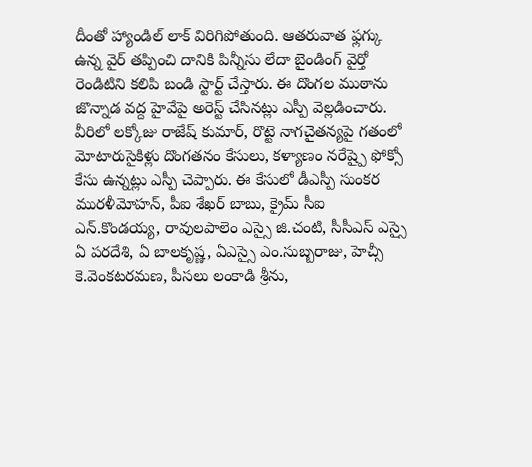దీంతో హ్యాండిల్ లాక్ విరిగిపోతుంది. ఆతరువాత ఫ్లగ్కు ఉన్న వైర్ తప్పించి దానికి పిన్నీసు లేదా బైండింగ్ వైర్తో రెండిటిని కలిపి బండి స్టార్ట్ చేస్తారు. ఈ దొంగల ముఠాను జొన్నాడ వద్ద హైవేపై అరెస్ట్ చేసినట్లు ఎస్పీ వెల్లడించారు. వీరిలో లక్కోజు రాజేష్ కుమార్, రొట్టె నాగచైతన్యపై గతంలో మోటారుసైకిళ్లు దొంగతనం కేసులు, కళ్యాణం నరేష్పై ఫోక్సో కేసు ఉన్నట్లు ఎస్పీ చెప్పారు. ఈ కేసులో డీఎస్పీ సుంకర మురళీమోహన్, పీఐ శేఖర్ బాబు, క్రైమ్ సీఐ ఎన్.కొండయ్య, రావులపాలెం ఎస్సై జి.చంటి, సీసీఎస్ ఎస్సై ఏ పరదేశి, ఏ బాలకృష్ణ, ఏఎస్సై ఎం.సుబ్బరాజు, హెచ్సీ కె.వెంకటరమణ, పీసలు లంకాడి శ్రీను,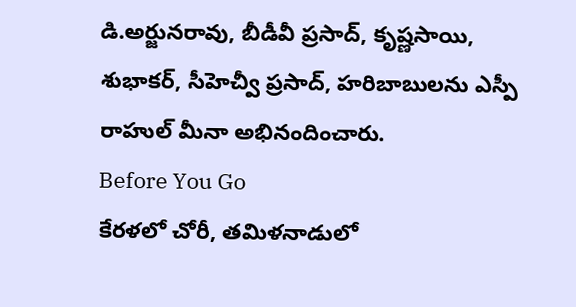డి.అర్జునరావు, బీడీవీ ప్రసాద్, కృష్ణసాయి, శుభాకర్, సీహెచ్వీ ప్రసాద్, హరిబాబులను ఎస్పీ రాహుల్ మీనా అభినందించారు.
Before You Go
కేరళలో చోరీ, తమిళనాడులో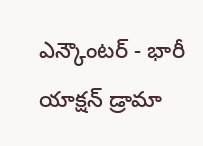ఎన్కౌంటర్ - భారీ యాక్షన్ డ్రామా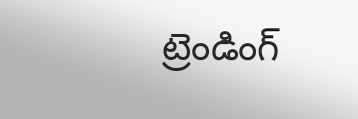ట్రెండింగ్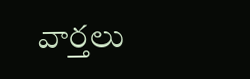వార్తలు